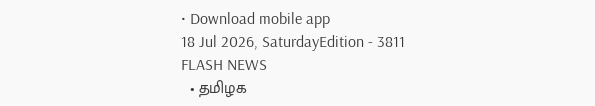• Download mobile app
18 Jul 2026, SaturdayEdition - 3811
FLASH NEWS
  • தமிழக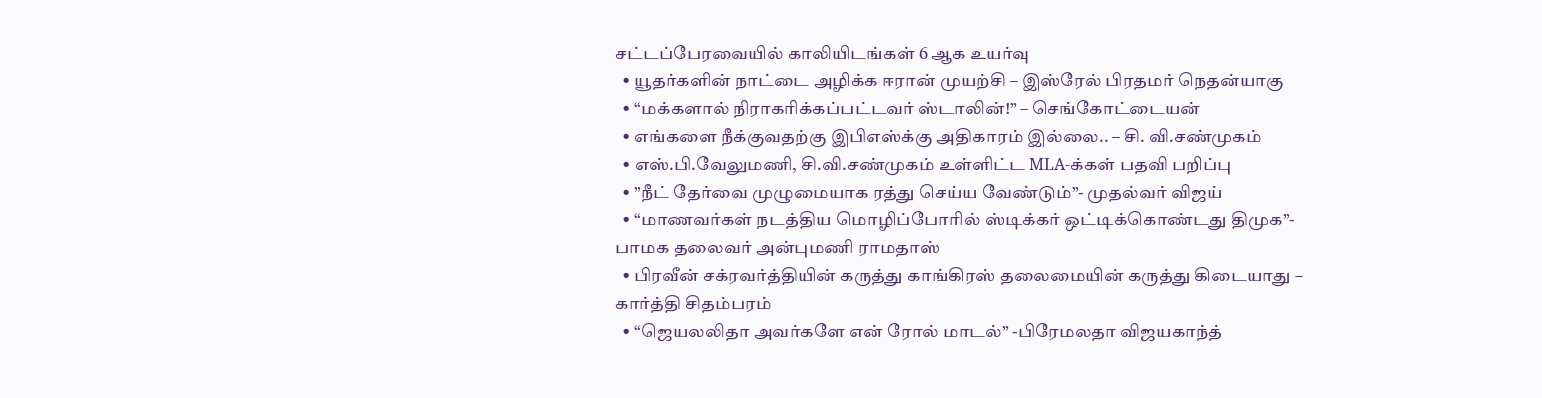சட்டப்பேரவையில் காலியிடங்கள் 6 ஆக உயர்வு
  • யூதர்களின் நாட்டை அழிக்க ஈரான் முயற்சி – இஸ்ரேல் பிரதமர் நெதன்யாகு
  • “மக்களால் நிராகரிக்கப்பட்டவர் ஸ்டாலின்!” – செங்கோட்டையன்
  • எங்களை நீக்குவதற்கு இபிஎஸ்க்கு அதிகாரம் இல்லை.. – சி. வி.சண்முகம்
  • எஸ்.பி.வேலுமணி, சி.வி.சண்முகம் உள்ளிட்ட MLA-க்கள் பதவி பறிப்பு
  • ”நீட் தேர்வை முழுமையாக ரத்து செய்ய வேண்டும்”- முதல்வர் விஜய்
  • “மாணவர்கள் நடத்திய மொழிப்போரில் ஸ்டிக்கர் ஒட்டிக்கொண்டது திமுக”- பாமக தலைவர் அன்புமணி ராமதாஸ்
  • பிரவீன் சக்ரவர்த்தியின் கருத்து காங்கிரஸ் தலைமையின் கருத்து கிடையாது – கார்த்தி சிதம்பரம்
  • “ஜெயலலிதா அவர்களே என் ரோல் மாடல்” -பிரேமலதா விஜயகாந்த்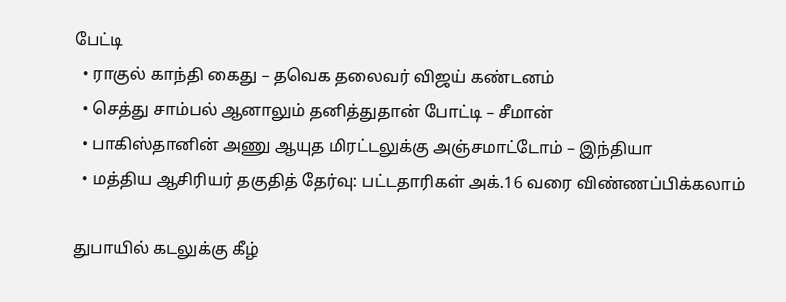பேட்டி
  • ராகுல் காந்தி கைது – தவெக தலைவர் விஜய் கண்டனம்
  • செத்து சாம்பல் ஆனாலும் தனித்துதான் போட்டி – சீமான்
  • பாகிஸ்தானின் அணு ஆயுத மிரட்டலுக்கு அஞ்சமாட்டோம் – இந்தியா
  • மத்திய ஆசிரியர் தகுதித் தேர்வு: பட்டதாரிகள் அக்.16 வரை விண்ணப்பிக்கலாம்

துபாயில் கடலுக்கு கீழ்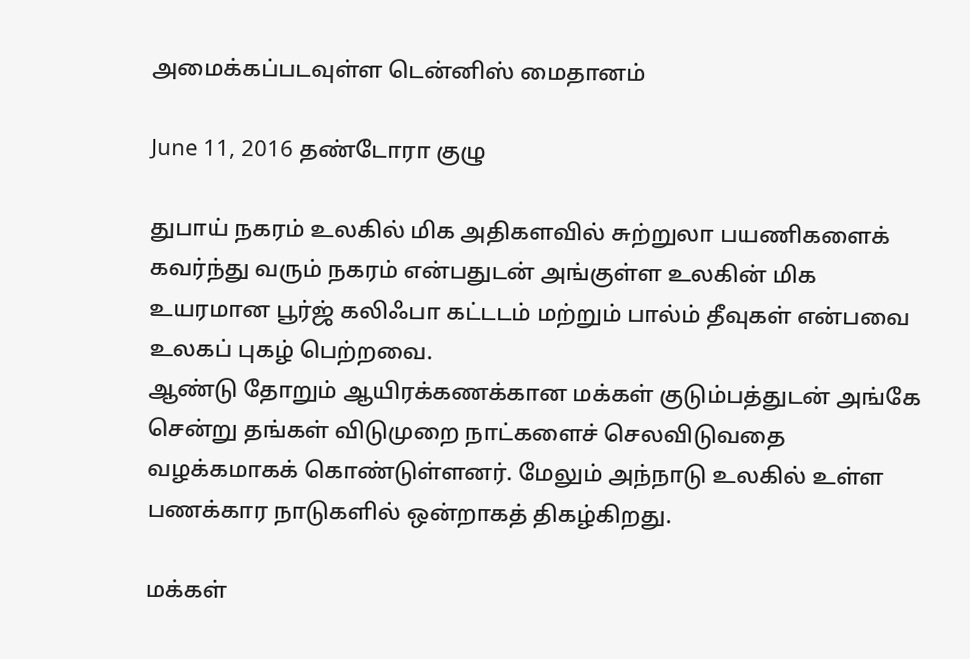அமைக்கப்படவுள்ள டென்னிஸ் மைதானம்

June 11, 2016 தண்டோரா குழு

துபாய் நகரம் உலகில் மிக அதிகளவில் சுற்றுலா பயணிகளைக் கவர்ந்து வரும் நகரம் என்பதுடன் அங்குள்ள உலகின் மிக உயரமான பூர்ஜ் கலிஃபா கட்டடம் மற்றும் பால்ம் தீவுகள் என்பவை உலகப் புகழ் பெற்றவை.
ஆண்டு தோறும் ஆயிரக்கணக்கான மக்கள் குடும்பத்துடன் அங்கே சென்று தங்கள் விடுமுறை நாட்களைச் செலவிடுவதை வழக்கமாகக் கொண்டுள்ளனர். மேலும் அந்நாடு உலகில் உள்ள பணக்கார நாடுகளில் ஒன்றாகத் திகழ்கிறது.

மக்கள்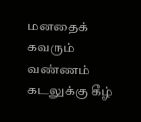மனதைக் கவரும் வண்ணம் கடலுக்கு கீழ்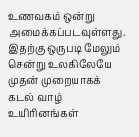உணவகம் ஒன்று அமைக்கப்படவுள்ளது. இதற்கு ஒருபடி மேலும் சென்று உலகிலேயே முதன் முறையாகக் கடல் வாழ் உயிரினங்கள்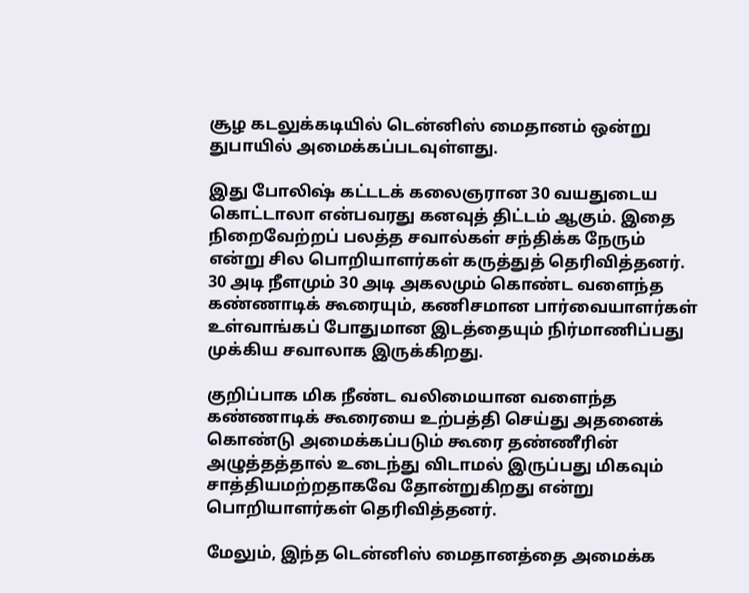சூழ கடலுக்கடியில் டென்னிஸ் மைதானம் ஒன்று துபாயில் அமைக்கப்படவுள்ளது.

இது போலிஷ் கட்டடக் கலைஞரான 30 வயதுடைய கொட்டாலா என்பவரது கனவுத் திட்டம் ஆகும். இதை நிறைவேற்றப் பலத்த சவால்கள் சந்திக்க நேரும் என்று சில பொறியாளர்கள் கருத்துத் தெரிவித்தனர். 30 அடி நீளமும் 30 அடி அகலமும் கொண்ட வளைந்த கண்ணாடிக் கூரையும், கணிசமான பார்வையாளர்கள் உள்வாங்கப் போதுமான இடத்தையும் நிர்மாணிப்பது முக்கிய சவாலாக இருக்கிறது.

குறிப்பாக மிக நீண்ட வலிமையான வளைந்த கண்ணாடிக் கூரையை உற்பத்தி செய்து அதனைக் கொண்டு அமைக்கப்படும் கூரை தண்ணீரின் அழுத்தத்தால் உடைந்து விடாமல் இருப்பது மிகவும் சாத்தியமற்றதாகவே தோன்றுகிறது என்று பொறியாளர்கள் தெரிவித்தனர்.

மேலும், இந்த டென்னிஸ் மைதானத்தை அமைக்க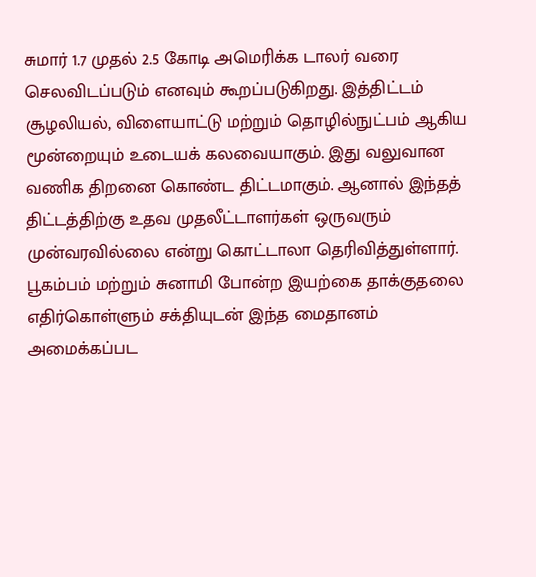சுமார் 1.7 முதல் 2.5 கோடி அமெரிக்க டாலர் வரை செலவிடப்படும் எனவும் கூறப்படுகிறது. இத்திட்டம் சூழலியல், விளையாட்டு மற்றும் தொழில்நுட்பம் ஆகிய மூன்றையும் உடையக் கலவையாகும். இது வலுவான வணிக திறனை கொண்ட திட்டமாகும். ஆனால் இந்தத் திட்டத்திற்கு உதவ முதலீட்டாளர்கள் ஒருவரும் முன்வரவில்லை என்று கொட்டாலா தெரிவித்துள்ளார்.
பூகம்பம் மற்றும் சுனாமி போன்ற இயற்கை தாக்குதலை எதிர்கொள்ளும் சக்தியுடன் இந்த மைதானம் அமைக்கப்பட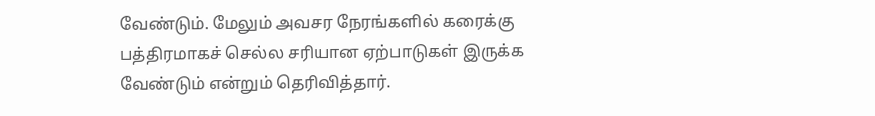வேண்டும். மேலும் அவசர நேரங்களில் கரைக்கு பத்திரமாகச் செல்ல சரியான ஏற்பாடுகள் இருக்க வேண்டும் என்றும் தெரிவித்தார்.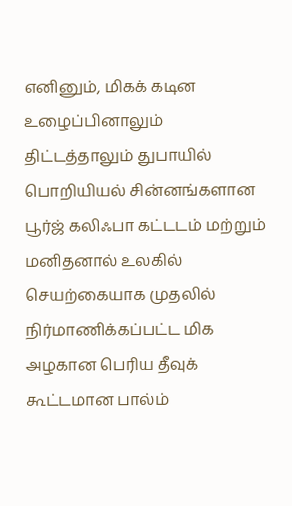எனினும், மிகக் கடின உழைப்பினாலும் திட்டத்தாலும் துபாயில் பொறியியல் சின்னங்களான பூர்ஜ் கலிஃபா கட்டடம் மற்றும் மனிதனால் உலகில் செயற்கையாக முதலில் நிர்மாணிக்கப்பட்ட மிக அழகான பெரிய தீவுக் கூட்டமான பால்ம்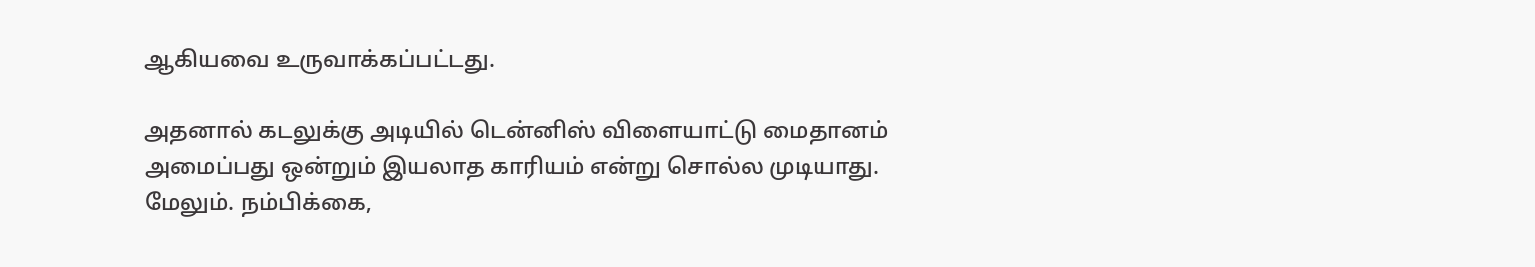ஆகியவை உருவாக்கப்பட்டது.

அதனால் கடலுக்கு அடியில் டென்னிஸ் விளையாட்டு மைதானம் அமைப்பது ஒன்றும் இயலாத காரியம் என்று சொல்ல முடியாது. மேலும். நம்பிக்கை,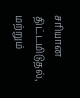சரியான திட்டமிடுதல், மற்றும்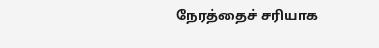நேரத்தைச் சரியாக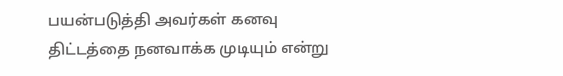பயன்படுத்தி அவர்கள் கனவு திட்டத்தை நனவாக்க முடியும் என்று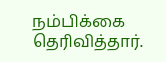நம்பிக்கை தெரிவித்தார்.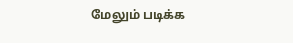மேலும் படிக்க